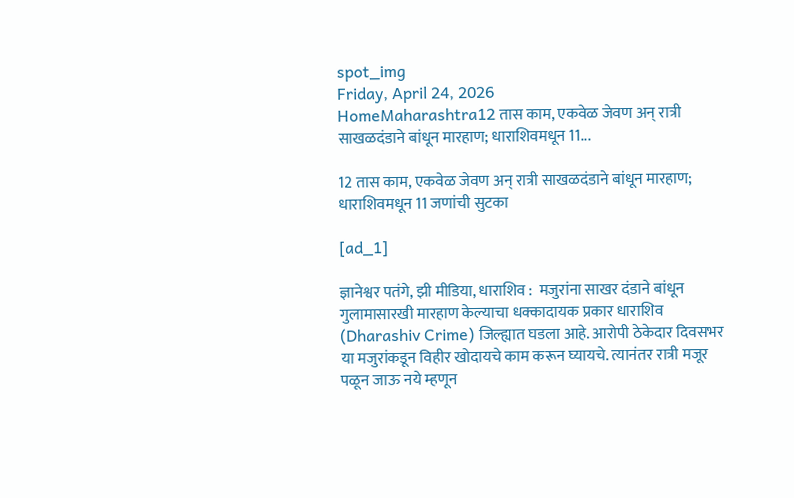spot_img
Friday, April 24, 2026
HomeMaharashtra12 तास काम, एकवेळ जेवण अन् रात्री साखळदंडाने बांधून मारहाण; धाराशिवमधून 11...

12 तास काम, एकवेळ जेवण अन् रात्री साखळदंडाने बांधून मारहाण; धाराशिवमधून 11 जणांची सुटका

[ad_1]

ज्ञानेश्वर पतंगे, झी मीडिया, धाराशिव :  मजुरांना साखर दंडाने बांधून गुलामासारखी मारहाण केल्याचा धक्कादायक प्रकार धाराशिव (Dharashiv Crime) जिल्ह्यात घडला आहे. आरोपी ठेकेदार दिवसभर या मजुरांकडून विहीर खोदायचे काम करून घ्यायचे. त्यानंतर रात्री मजूर पळून जाऊ नये म्हणून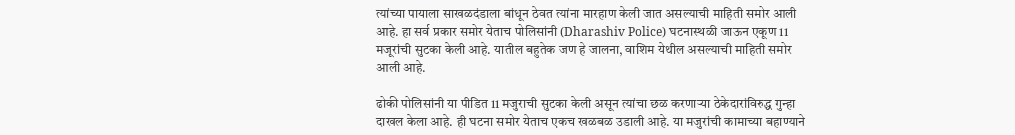त्यांच्या पायाला साखळदंडाला बांधून ठेवत त्यांना मारहाण केली जात असल्याची माहिती समोर आली आहे. हा सर्व प्रकार समोर येताच पोलिसांनी (Dharashiv Police) घटनास्थळी जाऊन एकूण 11 मजूरांची सुटका केली आहे. यातील बहुतेक जण हे जालना, वाशिम येथील असल्याची माहिती समोर आली आहे.

ढोकी पोलिसांनी या पीडित 11 मजुराची सुटका केली असून त्यांचा छळ करणाऱ्या ठेकेदारांविरुद्ध गुन्हा दाखल केला आहे. ही घटना समोर येताच एकच खळबळ उडाली आहे. या मजुरांची कामाच्या बहाण्याने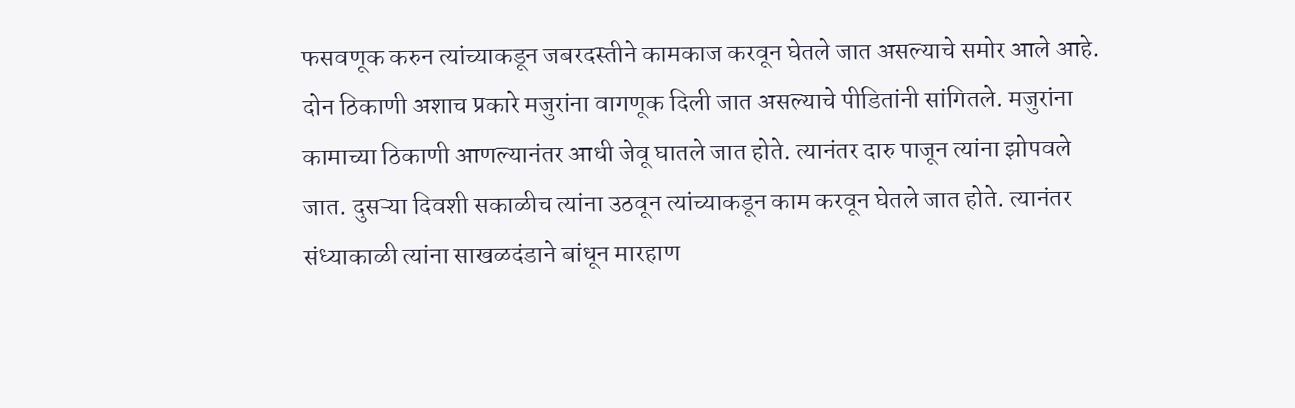फसवणूक करुन त्यांच्याकडून जबरदस्तीने कामकाज करवून घेतले जात असल्याचे समोर आले आहे. दोन ठिकाणी अशाच प्रकारे मजुरांना वागणूक दिली जात असल्याचे पीडितांनी सांगितले. मजुरांना कामाच्या ठिकाणी आणल्यानंतर आधी जेवू घातले जात होते. त्यानंतर दारु पाजून त्यांना झोपवले जात. दुसऱ्या दिवशी सकाळीच त्यांना उठवून त्यांच्याकडून काम करवून घेतले जात होते. त्यानंतर संध्याकाळी त्यांना साखळदंडाने बांधून मारहाण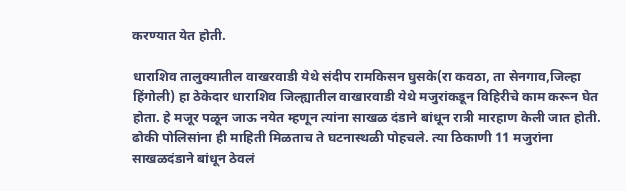करण्यात येत होती.

धाराशिव तालुक्यातील वाखरवाडी येथे संदीप रामकिसन घुसके(रा कवठा, ता सेनगाव,जिल्हा हिंगोली) हा ठेकेदार धाराशिव जिल्ह्यातील वाखारवाडी येथे मजुरांकडून विहिरीचे काम करून घेत होता. हे मजूर पळून जाऊ नयेत म्हणून त्यांना साखळ दंडाने बांधून रात्री मारहाण केली जात होती. ढोकी पोलिसांना ही माहिती मिळताच ते घटनास्थळी पोहचले. त्या ठिकाणी 11 मजुरांना साखळदंडाने बांधून ठेवलं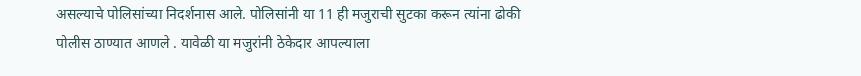असल्याचे पोलिसांच्या निदर्शनास आले. पोलिसांनी या 11 ही मजुराची सुटका करून त्यांना ढोकी पोलीस ठाण्यात आणले . यावेळी या मजुरांनी ठेकेदार आपल्याला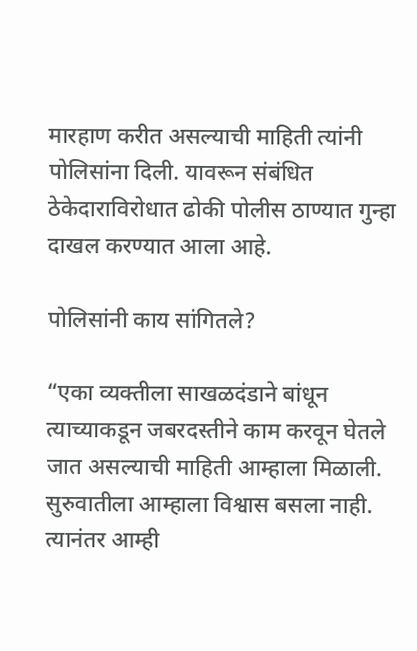मारहाण करीत असल्याची माहिती त्यांनी पोलिसांना दिली. यावरून संबंधित ठेकेदाराविरोधात ढोकी पोलीस ठाण्यात गुन्हा दाखल करण्यात आला आहे.

पोलिसांनी काय सांगितले?

“एका व्यक्तीला साखळदंडाने बांधून त्याच्याकडून जबरदस्तीने काम करवून घेतले जात असल्याची माहिती आम्हाला मिळाली. सुरुवातीला आम्हाला विश्वास बसला नाही. त्यानंतर आम्ही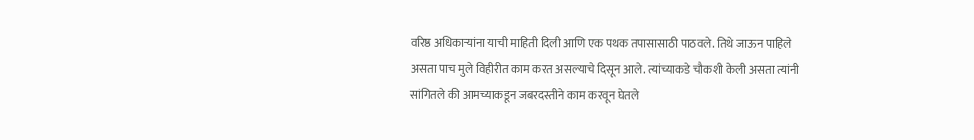वरिष्ठ अधिकाऱ्यांना याची माहिती दिली आणि एक पथक तपासासाठी पाठवले. तिथे जाऊन पाहिले असता पाच मुले विहीरीत काम करत असल्याचे दिसून आले. त्यांच्याकडे चौकशी केली असता त्यांनी सांगितले की आमच्याकडून जबरदस्तीने काम करवून घेतले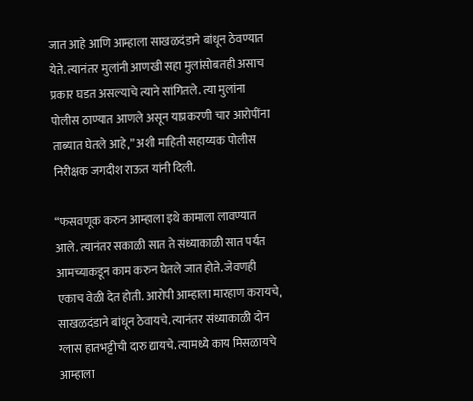जात आहे आणि आम्हाला साखळदंडाने बांधून ठेवण्यात येते. त्यानंतर मुलांनी आणखी सहा मुलांसोबतही असाच प्रकार घडत असल्याचे त्याने सांगितले. त्या मुलांना पोलीस ठाण्यात आणले असून याप्रकरणी चार आरोपींना ताब्यात घेतले आहे,” अशी माहिती सहाय्यक पोलीस निरीक्षक जगदीश राऊत यांनी दिली.

“फसवणूक करुन आम्हाला इथे कामाला लावण्यात आले. त्यानंतर सकाळी सात ते संध्याकाळी सात पर्यंत आमच्याकडून काम करुन घेतले जात होते. जेवणही एकाच वेळी देत होती. आरोपी आम्हाला मारहाण करायचे, साखळदंडाने बांधून ठेवायचे. त्यानंतर संध्याकाळी दोन ग्लास हातभट्टीची दारु द्यायचे. त्यामध्ये काय मिसळायचे आम्हाला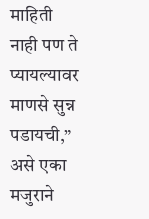माहिती नाही पण ते प्यायल्यावर माणसे सुन्न पडायची,” असे एका मजुराने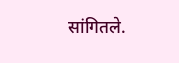सांगितले.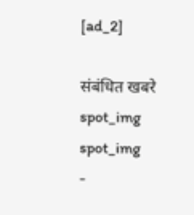[ad_2]

संबंधित खबरे
spot_img
spot_img
-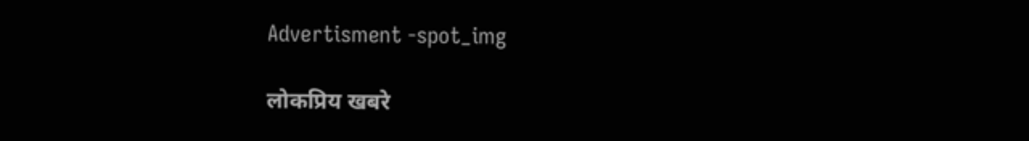Advertisment -spot_img

लोकप्रिय खबरे